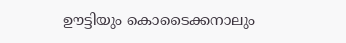ഊട്ടിയും കൊടൈക്കനാലും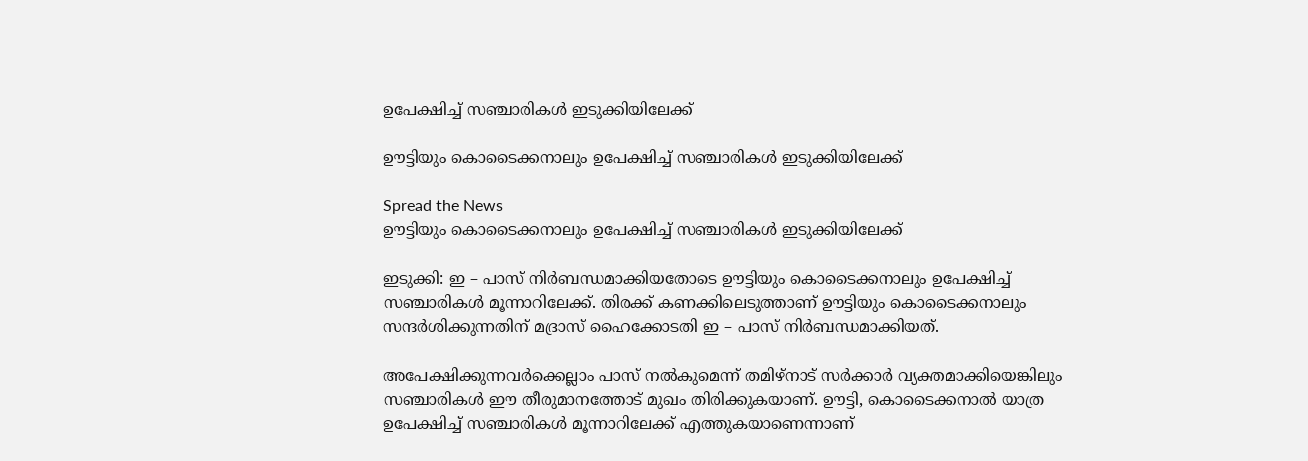ഉപേക്ഷിച്ച് സഞ്ചാരികൾ ഇടുക്കിയിലേക്ക്

ഊട്ടിയും കൊടൈക്കനാലും ഉപേക്ഷിച്ച് സഞ്ചാരികൾ ഇടുക്കിയിലേക്ക്

Spread the News
ഊട്ടിയും കൊടൈക്കനാലും ഉപേക്ഷിച്ച് സഞ്ചാരികൾ ഇടുക്കിയിലേക്ക്

ഇടുക്കി: ഇ – പാസ് നിർബന്ധമാക്കിയതോടെ ഊട്ടിയും കൊടൈക്കനാലും ഉപേക്ഷിച്ച് സഞ്ചാരികൾ മൂന്നാറിലേക്ക്. തിരക്ക് കണക്കിലെടുത്താണ് ഊട്ടിയും കൊടൈക്കനാലും സന്ദർശിക്കുന്നതിന് മദ്രാസ് ഹൈക്കോടതി ഇ – പാസ് നിർബന്ധമാക്കിയത്.

അപേക്ഷിക്കുന്നവർക്കെല്ലാം പാസ് നൽകുമെന്ന് തമിഴ്നാട് സർക്കാർ വ്യക്തമാക്കിയെങ്കിലും സഞ്ചാരികൾ ഈ തീരുമാനത്തോട് മുഖം തിരിക്കുകയാണ്. ഊട്ടി, കൊടൈക്കനാൽ യാത്ര ഉപേക്ഷിച്ച് സഞ്ചാരികൾ മൂന്നാറിലേക്ക് എത്തുകയാണെന്നാണ്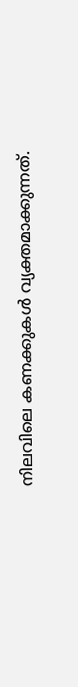നിലവിലെ കണക്കുകൾ വ്യക്തമാക്കുന്നത്.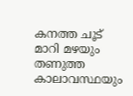കനത്ത ചൂട് മാറി മഴയും തണുത്ത കാലാവസ്ഥയും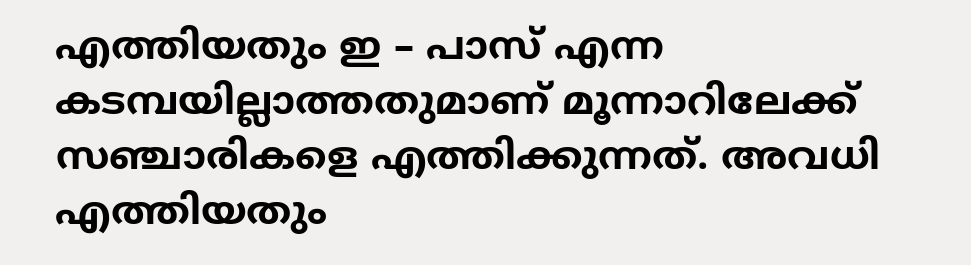എത്തിയതും ഇ – പാസ് എന്ന കടമ്പയില്ലാത്തതുമാണ് മൂന്നാറിലേക്ക് സഞ്ചാരികളെ എത്തിക്കുന്നത്. അവധി എത്തിയതും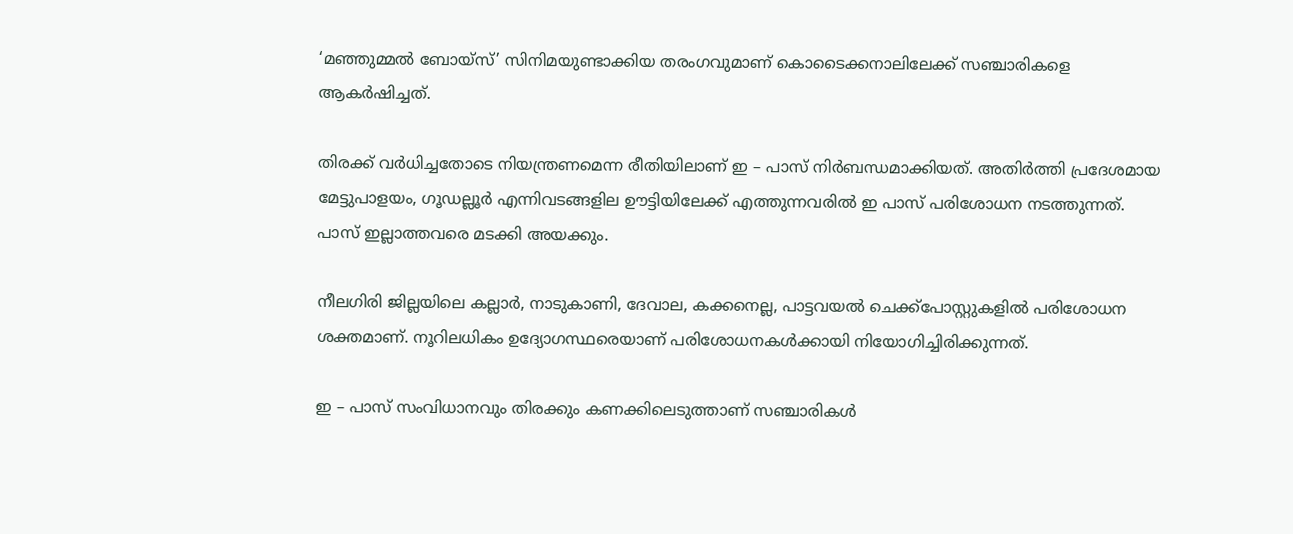‘മഞ്ഞുമ്മൽ ബോയ്സ്’ സിനിമയുണ്ടാക്കിയ തരംഗവുമാണ് കൊടൈക്കനാലിലേക്ക് സഞ്ചാരികളെ ആകർഷിച്ചത്.

തിരക്ക് വർധിച്ചതോടെ നിയന്ത്രണമെന്ന രീതിയിലാണ് ഇ – പാസ് നിർബന്ധമാക്കിയത്. അതിർത്തി പ്രദേശമായ മേട്ടുപാളയം, ഗൂഡല്ലൂർ എന്നിവടങ്ങളില ഊട്ടിയിലേക്ക് എത്തുന്നവരിൽ ഇ പാസ് പരിശോധന നടത്തുന്നത്. പാസ് ഇല്ലാത്തവരെ മടക്കി അയക്കും.

നീലഗിരി ജില്ലയിലെ കല്ലാർ, നാടുകാണി, ദേവാല, കക്കനെല്ല, പാട്ടവയൽ ചെക്ക്പോസ്റ്റുകളിൽ പരിശോധന ശക്തമാണ്. നൂറിലധികം ഉദ്യോഗസ്ഥരെയാണ് പരിശോധനകൾക്കായി നിയോഗിച്ചിരിക്കുന്നത്.

ഇ – പാസ് സംവിധാനവും തിരക്കും കണക്കിലെടുത്താണ് സഞ്ചാരികൾ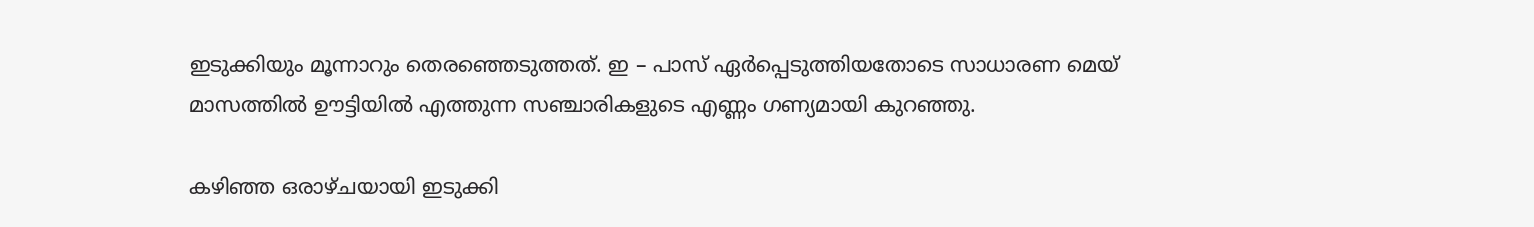ഇടുക്കിയും മൂന്നാറും തെരഞ്ഞെടുത്തത്. ഇ – പാസ് ഏർപ്പെടുത്തിയതോടെ സാധാരണ മെയ് മാസത്തിൽ ഊട്ടിയിൽ എത്തുന്ന സഞ്ചാരികളുടെ എണ്ണം ഗണ്യമായി കുറഞ്ഞു.

കഴിഞ്ഞ ഒരാഴ്ചയായി ഇടുക്കി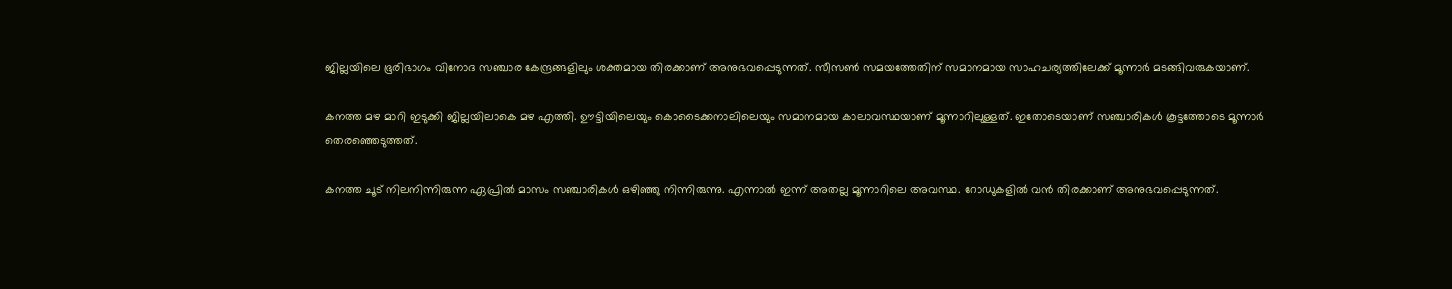ജില്ലയിലെ ഭൂരിഭാഗം വിനോദ സഞ്ചാര കേന്ദ്രങ്ങളിലും ശക്തമായ തിരക്കാണ് അനുഭവപ്പെടുന്നത്. സീസൺ സമയത്തേതിന് സമാനമായ സാഹചര്യത്തിലേക്ക് മൂന്നാർ മടങ്ങിവരുകയാണ്.

കനത്ത മഴ മാറി ഇടുക്കി ജില്ലയിലാകെ മഴ എത്തി. ഊട്ടിയിലെയും കൊടൈക്കനാലിലെയും സമാനമായ കാലാവസ്ഥയാണ് മൂന്നാറിലുള്ളത്. ഇതോടെയാണ് സഞ്ചാരികൾ കൂട്ടത്തോടെ മൂന്നാർ തെരഞ്ഞെടുത്തത്.

കനത്ത ചൂട് നിലനിന്നിരുന്ന ഏപ്രിൽ മാസം സഞ്ചാരികൾ ഒഴിഞ്ഞു നിന്നിരുന്നു. എന്നാൽ ഇന്ന് അതല്ല മൂന്നാറിലെ അവസ്ഥ. റോഡുകളിൽ വൻ തിരക്കാണ് അനുഭവപ്പെടുന്നത്.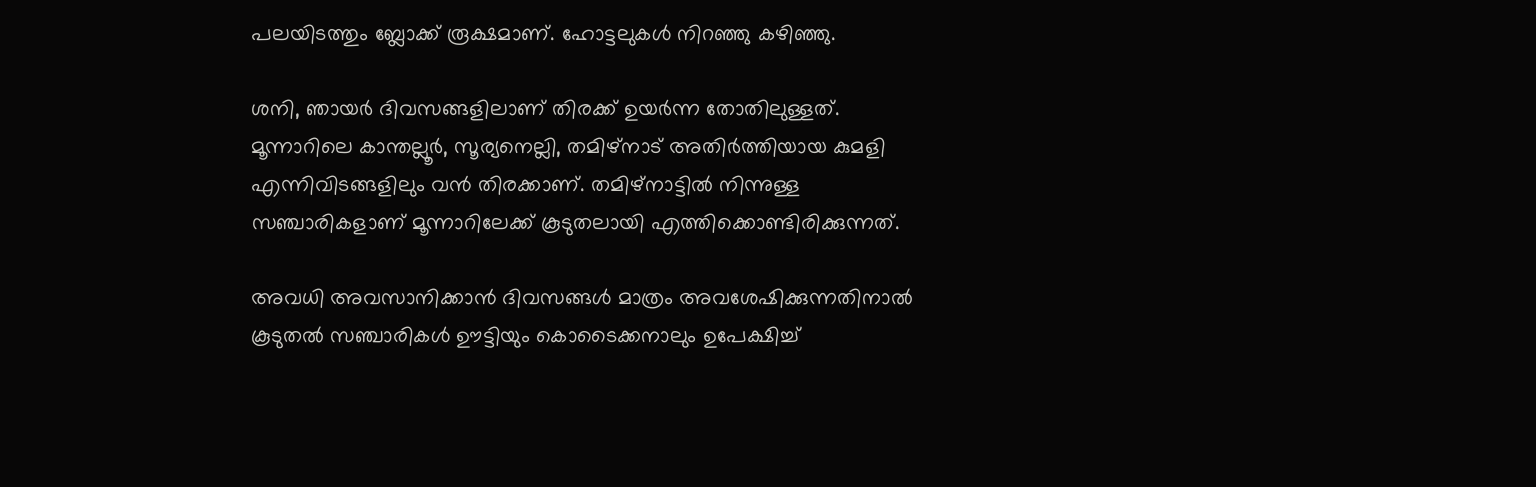പലയിടത്തും ബ്ലോക്ക് രൂക്ഷമാണ്. ഹോട്ടലുകൾ നിറഞ്ഞു കഴിഞ്ഞു.

ശനി, ഞായർ ദിവസങ്ങളിലാണ് തിരക്ക് ഉയർന്ന തോതിലുള്ളത്. മൂന്നാറിലെ കാന്തല്ലൂര്‍, സൂര്യനെല്ലി, തമിഴ്നാട് അതിർത്തിയായ കുമളി എന്നിവിടങ്ങളിലും വന്‍ തിരക്കാണ്. തമിഴ്നാട്ടിൽ നിന്നുള്ള സഞ്ചാരികളാണ് മൂന്നാറിലേക്ക് കൂടുതലായി എത്തിക്കൊണ്ടിരിക്കുന്നത്.

അവധി അവസാനിക്കാൻ ദിവസങ്ങൾ മാത്രം അവശേഷിക്കുന്നതിനാൽ കൂടുതൽ സഞ്ചാരികൾ ഊട്ടിയും കൊടൈക്കനാലും ഉപേക്ഷിച്ച്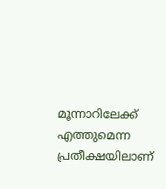മൂന്നാറിലേക്ക് എത്തുമെന്ന പ്രതീക്ഷയിലാണ്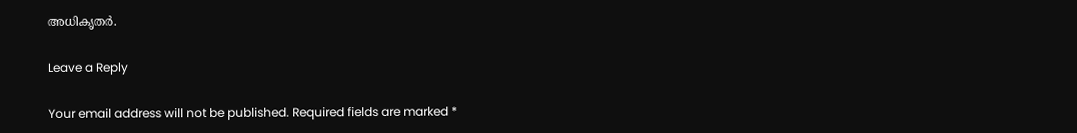അധികൃതർ.

Leave a Reply

Your email address will not be published. Required fields are marked *